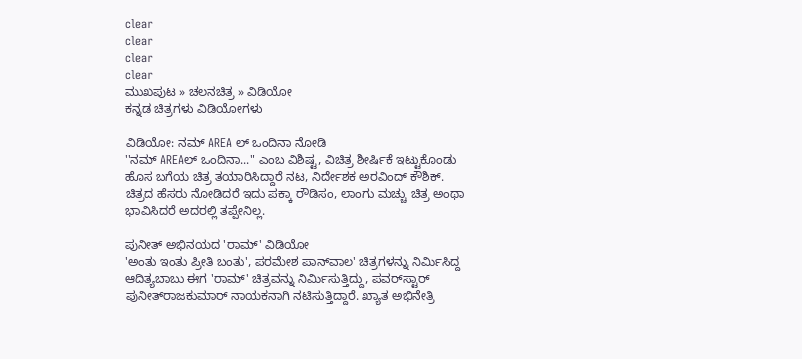clear
clear
clear
clear
ಮುಖಪುಟ » ಚಲನಚಿತ್ರ » ವಿಡಿಯೋ
ಕನ್ನಡ ಚಿತ್ರಗಳು ವಿಡಿಯೋಗಳು

ವಿಡಿಯೋ: ನಮ್ AREA ಲ್ ಒಂದಿನಾ ನೋಡಿ
''ನಮ್ AREAಲ್ ಒಂದಿನಾ..." ಎಂಬ ವಿಶಿಷ್ಟ, ವಿಚಿತ್ರ ಶೀರ್ಷಿಕೆ ಇಟ್ಟುಕೊಂಡು ಹೊಸ ಬಗೆಯ ಚಿತ್ರ ತಯಾರಿಸಿದ್ದಾರೆ ನಟ, ನಿರ್ದೇಶಕ ಅರವಿಂದ್ ಕೌಶಿಕ್. ಚಿತ್ರದ ಹೆಸರು ನೋಡಿದರೆ ಇದು ಪಕ್ಕಾ ರೌಡಿಸಂ, ಲಾಂಗು ಮಚ್ಚು ಚಿತ್ರ ಅಂಥಾ ಭಾವಿಸಿದರೆ ಅದರಲ್ಲಿ ತಪ್ಪೇನಿಲ್ಲ.

ಪುನೀತ್ ಅಭಿನಯದ 'ರಾಮ್' ವಿಡಿಯೋ
'ಅಂತು ಇಂತು ಪ್ರೀತಿ ಬಂತು', ಪರಮೇಶ ಪಾನ್‌ವಾಲ' ಚಿತ್ರಗಳನ್ನು ನಿರ್ಮಿಸಿದ್ದ ಆದಿತ್ಯಬಾಬು ಈಗ 'ರಾಮ್' ಚಿತ್ರವನ್ನು ನಿರ್ಮಿಸುತ್ತಿದ್ದು, ಪವರ್‌ಸ್ಟಾರ್ ಪುನೀತ್‌ರಾಜಕುಮಾರ್ ನಾಯಕನಾಗಿ ನಟಿಸುತ್ತಿದ್ದಾರೆ. ಖ್ಯಾತ ಅಭಿನೇತ್ರಿ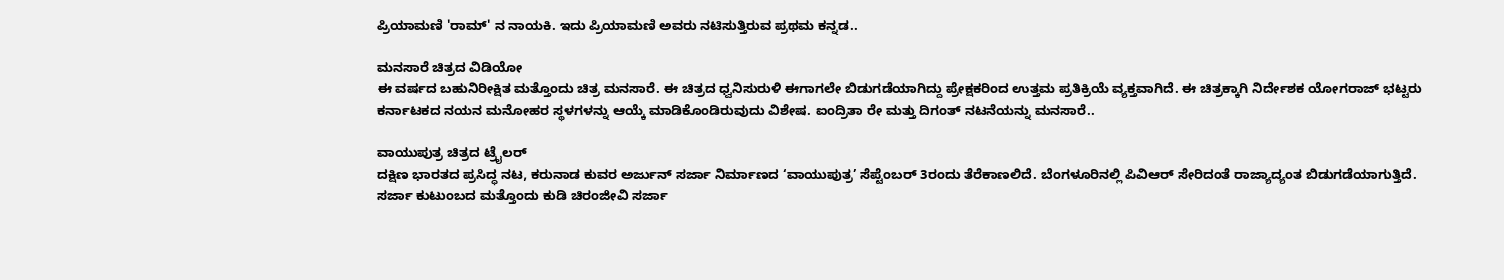ಪ್ರಿಯಾಮಣಿ 'ರಾಮ್' ನ ನಾಯಕಿ. ಇದು ಪ್ರಿಯಾಮಣಿ ಅವರು ನಟಿಸುತ್ತಿರುವ ಪ್ರಥಮ ಕನ್ನಡ..

ಮನಸಾರೆ ಚಿತ್ರದ ವಿಡಿಯೋ
ಈ ವರ್ಷದ ಬಹುನಿರೀಕ್ಷಿತ ಮತ್ತೊಂದು ಚಿತ್ರ ಮನಸಾರೆ. ಈ ಚಿತ್ರದ ಧ್ವನಿಸುರುಳಿ ಈಗಾಗಲೇ ಬಿಡುಗಡೆಯಾಗಿದ್ದು ಪ್ರೇಕ್ಷಕರಿಂದ ಉತ್ತಮ ಪ್ರತಿಕ್ರಿಯೆ ವ್ಯಕ್ತವಾಗಿದೆ. ಈ ಚಿತ್ರಕ್ಕಾಗಿ ನಿರ್ದೇಶಕ ಯೋಗರಾಜ್ ಭಟ್ಟರು ಕರ್ನಾಟಕದ ನಯನ ಮನೋಹರ ಸ್ಥಳಗಳನ್ನು ಆಯ್ಕೆ ಮಾಡಿಕೊಂಡಿರುವುದು ವಿಶೇಷ. ಐಂದ್ರಿತಾ ರೇ ಮತ್ತು ದಿಗಂತ್ ನಟನೆಯನ್ನು ಮನಸಾರೆ..

ವಾಯುಪುತ್ರ ಚಿತ್ರದ ಟ್ರೈಲರ್
ದಕ್ಷಿಣ ಭಾರತದ ಪ್ರಸಿದ್ಧ ನಟ, ಕರುನಾಡ ಕುವರ ಅರ್ಜುನ್ ಸರ್ಜಾ ನಿರ್ಮಾಣದ ‘ವಾಯುಪುತ್ರ’ ಸೆಪ್ಟೆಂಬರ್ 3ರಂದು ತೆರೆಕಾಣಲಿದೆ. ಬೆಂಗಳೂರಿನಲ್ಲಿ ಪಿವಿಆರ್ ಸೇರಿದಂತೆ ರಾಜ್ಯಾದ್ಯಂತ ಬಿಡುಗಡೆಯಾಗುತ್ತಿದೆ. ಸರ್ಜಾ ಕುಟುಂಬದ ಮತ್ತೊಂದು ಕುಡಿ ಚಿರಂಜೀವಿ ಸರ್ಜಾ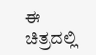ಈ ಚಿತ್ರದಲ್ಲಿ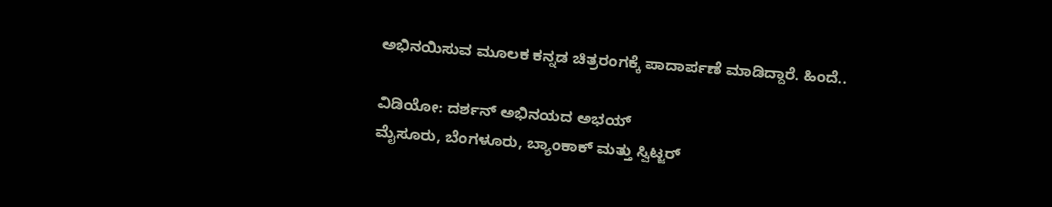ಅಭಿನಯಿಸುವ ಮೂಲಕ ಕನ್ನಡ ಚಿತ್ರರಂಗಕ್ಕೆ ಪಾದಾರ್ಪಣೆ ಮಾಡಿದ್ದಾರೆ. ಹಿಂದೆ..

ವಿಡಿಯೋ: ದರ್ಶನ್ ಅಭಿನಯದ ಅಭಯ್
ಮೈಸೂರು, ಬೆಂಗಳೂರು, ಬ್ಯಾಂಕಾಕ್ ಮತ್ತು ಸ್ವಿಟ್ಜರ್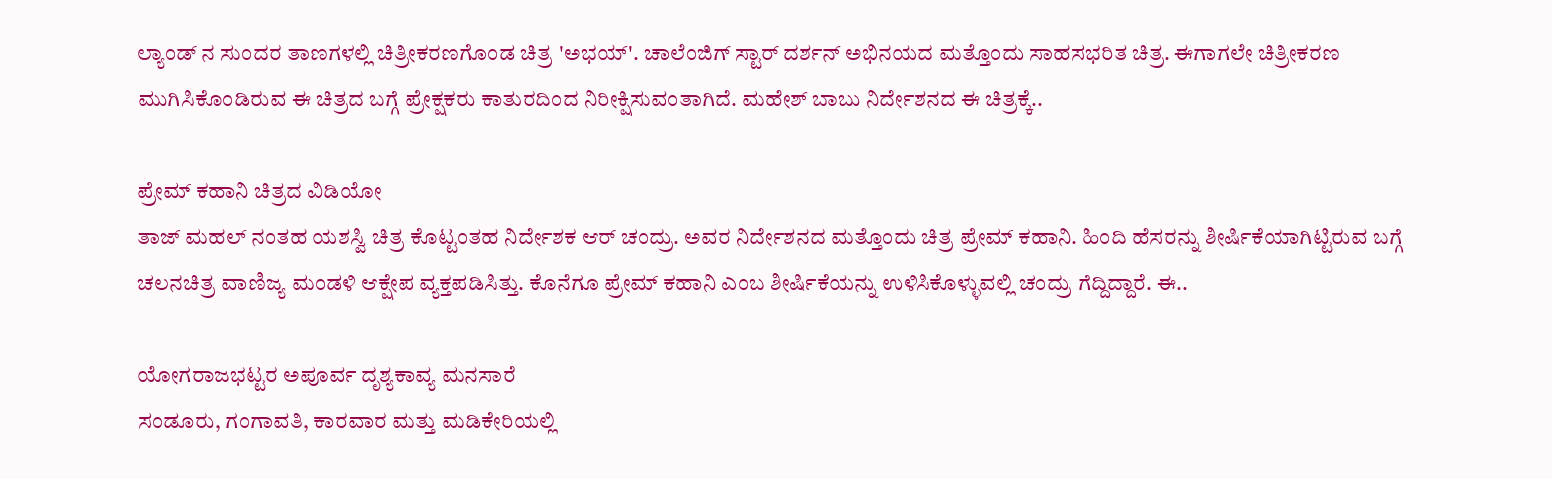ಲ್ಯಾಂಡ್ ನ ಸುಂದರ ತಾಣಗಳಲ್ಲಿ ಚಿತ್ರೀಕರಣಗೊಂಡ ಚಿತ್ರ 'ಅಭಯ್'. ಚಾಲೆಂಜಿಗ್ ಸ್ಟಾರ್ ದರ್ಶನ್ ಅಭಿನಯದ ಮತ್ತೊಂದು ಸಾಹಸಭರಿತ ಚಿತ್ರ. ಈಗಾಗಲೇ ಚಿತ್ರೀಕರಣ ಮುಗಿಸಿಕೊಂಡಿರುವ ಈ ಚಿತ್ರದ ಬಗ್ಗೆ ಪ್ರೇಕ್ಷಕರು ಕಾತುರದಿಂದ ನಿರೀಕ್ಷಿಸುವಂತಾಗಿದೆ. ಮಹೇಶ್ ಬಾಬು ನಿರ್ದೇಶನದ ಈ ಚಿತ್ರಕ್ಕೆ..

ಪ್ರೇಮ್ ಕಹಾನಿ ಚಿತ್ರದ ವಿಡಿಯೋ
ತಾಜ್ ಮಹಲ್ ನಂತಹ ಯಶಸ್ವಿ ಚಿತ್ರ ಕೊಟ್ಟಂತಹ ನಿರ್ದೇಶಕ ಆರ್ ಚಂದ್ರು. ಅವರ ನಿರ್ದೇಶನದ ಮತ್ತೊಂದು ಚಿತ್ರ ಪ್ರೇಮ್ ಕಹಾನಿ. ಹಿಂದಿ ಹೆಸರನ್ನು ಶೀರ್ಷಿಕೆಯಾಗಿಟ್ಟಿರುವ ಬಗ್ಗೆ ಚಲನಚಿತ್ರ ವಾಣಿಜ್ಯ ಮಂಡಳಿ ಆಕ್ಷೇಪ ವ್ಯಕ್ತಪಡಿಸಿತ್ತು. ಕೊನೆಗೂ ಪ್ರೇಮ್ ಕಹಾನಿ ಎಂಬ ಶೀರ್ಷಿಕೆಯನ್ನು ಉಳಿಸಿಕೊಳ್ಳುವಲ್ಲಿ ಚಂದ್ರು ಗೆದ್ದಿದ್ದಾರೆ. ಈ..

ಯೋಗರಾಜಭಟ್ಟರ ಅಪೂರ್ವ ದೃಶ್ಯಕಾವ್ಯ ಮನಸಾರೆ
ಸಂಡೂರು, ಗಂಗಾವತಿ, ಕಾರವಾರ ಮತ್ತು ಮಡಿಕೇರಿಯಲ್ಲಿ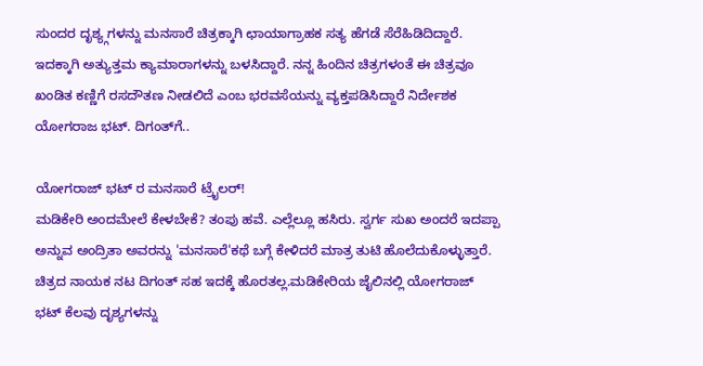ಸುಂದರ ದೃಶ್ಯ್ಗಗಳನ್ನು ಮನಸಾರೆ ಚಿತ್ರಕ್ಕಾಗಿ ಛಾಯಾಗ್ರಾಹಕ ಸತ್ಯ ಹೆಗಡೆ ಸೆರೆಹಿಡಿದಿದ್ದಾರೆ. ಇದಕ್ಕಾಗಿ ಅತ್ಯುತ್ತಮ ಕ್ಯಾಮಾರಾಗಳನ್ನು ಬಳಸಿದ್ದಾರೆ. ನನ್ನ ಹಿಂದಿನ ಚಿತ್ರಗಳಂತೆ ಈ ಚಿತ್ರವೂ ಖಂಡಿತ ಕಣ್ಣಿಗೆ ರಸದೌತಣ ನೀಡಲಿದೆ ಎಂಬ ಭರವಸೆಯನ್ನು ವ್ಯಕ್ತಪಡಿಸಿದ್ದಾರೆ ನಿರ್ದೇಶಕ ಯೋಗರಾಜ ಭಟ್. ದಿಗಂತ್‌ಗೆ..

ಯೋಗರಾಜ್ ಭಟ್ ರ ಮನಸಾರೆ ಟ್ರೈಲರ್!
ಮಡಿಕೇರಿ ಅಂದಮೇಲೆ ಕೇಳಬೇಕೆ? ತಂಪು ಹವೆ. ಎಲ್ಲೆಲ್ಲೂ ಹಸಿರು. ಸ್ವರ್ಗ ಸುಖ ಅಂದರೆ ಇದಪ್ಪಾ ಅನ್ನುವ ಅಂದ್ರಿತಾ ಅವರನ್ನು 'ಮನಸಾರೆ'ಕಥೆ ಬಗ್ಗೆ ಕೇಳಿದರೆ ಮಾತ್ರ ತುಟಿ ಹೊಲೆದುಕೊಳ್ಳುತ್ತಾರೆ. ಚಿತ್ರದ ನಾಯಕ ನಟ ದಿಗಂತ್ ಸಹ ಇದಕ್ಕೆ ಹೊರತಲ್ಲ.ಮಡಿಕೇರಿಯ ಜೈಲಿನಲ್ಲಿ ಯೋಗರಾಜ್ ಭಟ್ ಕೆಲವು ದೃಶ್ಯಗಳನ್ನು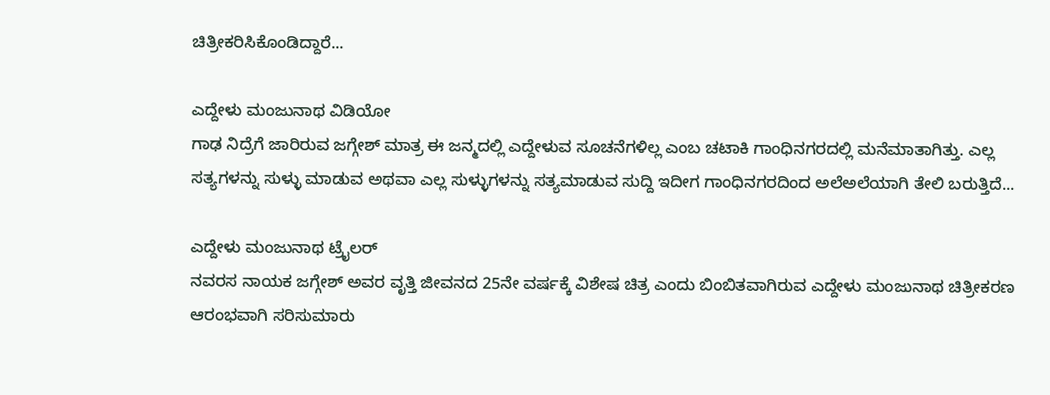ಚಿತ್ರೀಕರಿಸಿಕೊಂಡಿದ್ದಾರೆ...

ಎದ್ದೇಳು ಮಂಜುನಾಥ ವಿಡಿಯೋ
ಗಾಢ ನಿದ್ರೆಗೆ ಜಾರಿರುವ ಜಗ್ಗೇಶ್ ಮಾತ್ರ ಈ ಜನ್ಮದಲ್ಲಿ ಎದ್ದೇಳುವ ಸೂಚನೆಗಳಿಲ್ಲ ಎಂಬ ಚಟಾಕಿ ಗಾಂಧಿನಗರದಲ್ಲಿ ಮನೆಮಾತಾಗಿತ್ತು. ಎಲ್ಲ ಸತ್ಯಗಳನ್ನು ಸುಳ್ಳು ಮಾಡುವ ಅಥವಾ ಎಲ್ಲ ಸುಳ್ಳುಗಳನ್ನು ಸತ್ಯಮಾಡುವ ಸುದ್ದಿ ಇದೀಗ ಗಾಂಧಿನಗರದಿಂದ ಅಲೆಅಲೆಯಾಗಿ ತೇಲಿ ಬರುತ್ತಿದೆ...

ಎದ್ದೇಳು ಮಂಜುನಾಥ ಟ್ರೈಲರ್
ನವರಸ ನಾಯಕ ಜಗ್ಗೇಶ್ ಅವರ ವೃತ್ತಿ ಜೀವನದ 25ನೇ ವರ್ಷಕ್ಕೆ ವಿಶೇಷ ಚಿತ್ರ ಎಂದು ಬಿಂಬಿತವಾಗಿರುವ ಎದ್ದೇಳು ಮಂಜುನಾಥ ಚಿತ್ರೀಕರಣ ಆರಂಭವಾಗಿ ಸರಿಸುಮಾರು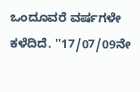ಒಂದೂವರೆ ವರ್ಷಗಳೇ ಕಳೆದಿದೆ. ''17/07/09ನೇ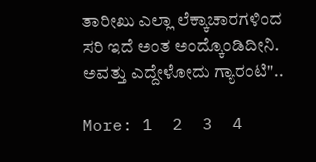ತಾರೀಖು ಎಲ್ಲಾ ಲೆಕ್ಕಾಚಾರಗಳಿಂದ ಸರಿ ಇದೆ ಅಂತ ಅಂದ್ಕೊಂಡಿದೀನಿ. ಅವತ್ತು ಎದ್ದೇಳೋದು ಗ್ಯಾರಂಟಿ"..

More: 1  2  3  4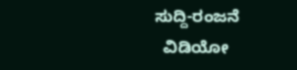ಸುದ್ದಿ-ರಂಜನೆ
  ವಿಡಿಯೋ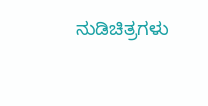ನುಡಿಚಿತ್ರಗಳು